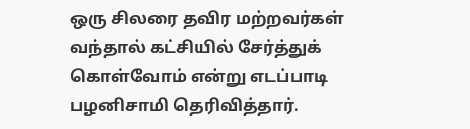ஒரு சிலரை தவிர மற்றவர்கள் வந்தால் கட்சியில் சேர்த்துக் கொள்வோம் என்று எடப்பாடி பழனிசாமி தெரிவித்தார்.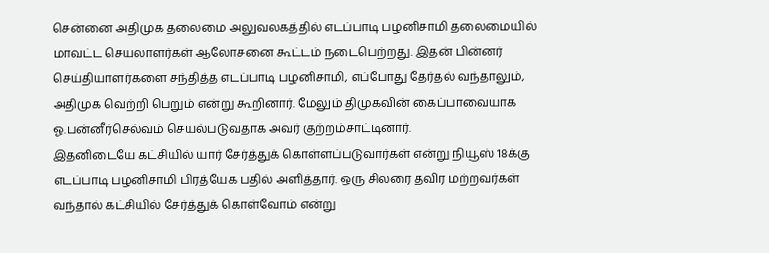சென்னை அதிமுக தலைமை அலுவலகத்தில் எடப்பாடி பழனிசாமி தலைமையில் மாவட்ட செயலாளர்கள் ஆலோசனை கூட்டம் நடைபெற்றது. இதன் பின்னர் செய்தியாளர்களை சந்தித்த எடப்பாடி பழனிசாமி, எப்போது தேர்தல் வந்தாலும், அதிமுக வெற்றி பெறும் என்று கூறினார். மேலும் திமுகவின் கைப்பாவையாக ஓ.பன்னீர்செல்வம் செயல்படுவதாக அவர் குற்றம்சாட்டினார்.
இதனிடையே கட்சியில் யார் சேர்த்துக் கொள்ளப்படுவார்கள் என்று நியூஸ் 18க்கு எடப்பாடி பழனிசாமி பிரத்யேக பதில் அளித்தார். ஒரு சிலரை தவிர மற்றவர்கள் வந்தால் கட்சியில் சேர்த்துக் கொள்வோம் என்று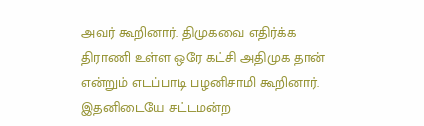அவர் கூறினார். திமுகவை எதிர்க்க திராணி உள்ள ஒரே கட்சி அதிமுக தான் என்றும் எடப்பாடி பழனிசாமி கூறினார்.
இதனிடையே சட்டமன்ற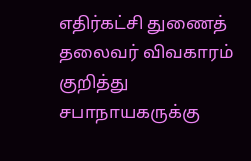எதிர்கட்சி துணைத் தலைவர் விவகாரம் குறித்து சபாநாயகருக்கு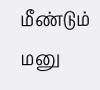மீண்டும் மனு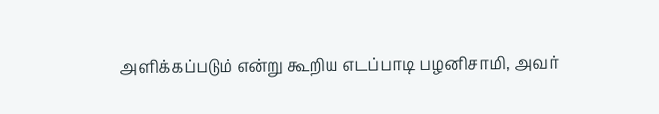அளிக்கப்படும் என்று கூறிய எடப்பாடி பழனிசாமி, அவர்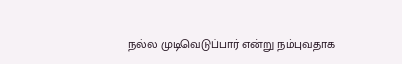நல்ல முடிவெடுப்பார் என்று நம்புவதாக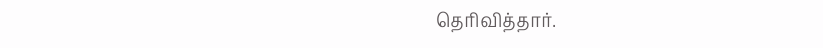தெரிவித்தார்.